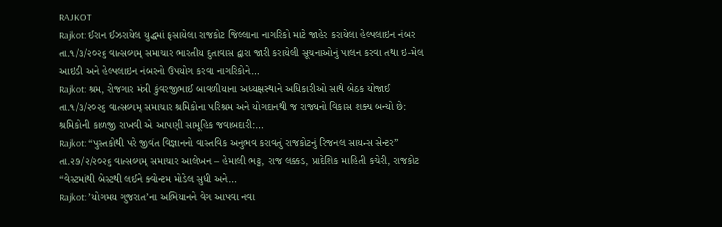RAJKOT
Rajkot: ઈરાન ઈઝરાયેલ યુદ્ધમાં ફસાયેલા રાજકોટ જિલ્લાના નાગરિકો માટે જાહેર કરાયેલા હેલ્પલાઇન નંબર
તા.૧/૩/૨૦૨૬ વાત્સલ્યમ્ સમાચાર ભારતીય દુતાવાસ દ્વારા જારી કરાયેલી સૂચનાઓનું પાલન કરવા તથા ઇ-મેલ આઇડી અને હેલ્પલાઇન નંબરનો ઉપયોગ કરવા નાગરિકોને…
Rajkot: શ્રમ, રોજગાર મંત્રી કુંવરજીભાઈ બાવળીયાના અધ્યક્ષસ્થાને અધિકારીઓ સાથે બેઠક યોજાઈ
તા.૧/૩/૨૦૨૬ વાત્સલ્યમ્ સમાચાર શ્રમિકોના પરિશ્રમ અને યોગદાનથી જ રાજ્યનો વિકાસ શક્ય બન્યો છે: શ્રમિકોની કાળજી રાખવી એ આપણી સામૂહિક જવાબદારી:…
Rajkot: “પુસ્તકોથી પરે જીવંત વિજ્ઞાનનો વાસ્તવિક અનુભવ કરાવતું રાજકોટનું રિજનલ સાયન્સ સેન્ટર”
તા.૨૭/૨/૨૦૨૬ વાત્સલ્યમ્ સમાચાર આલેખન – હેમાલી ભટ્ટ, રાજ લક્કડ, પ્રાદેશિક માહિતી કચેરી, રાજકોટ “વેસ્ટમાંથી બેસ્ટથી લઈને ક્વોન્ટમ મોડેલ સુધી અને…
Rajkot: ’યોગમય ગુજરાત’ના અભિયાનને વેગ આપવા નવા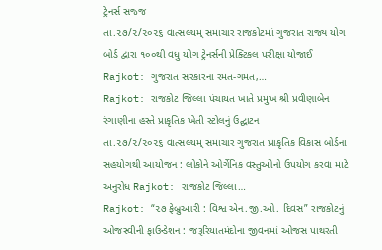ટ્રેનર્સ સજ્જ
તા.૨૭/૨/૨૦૨૬ વાત્સલ્યમ્ સમાચાર રાજકોટમાં ગુજરાત રાજ્ય યોગ બોર્ડ દ્વારા ૧૦૦થી વધુ યોગ ટ્રેનર્સની પ્રેક્ટિકલ પરીક્ષા યોજાઈ Rajkot: ગુજરાત સરકારના રમત-ગમત,…
Rajkot: રાજકોટ જિલ્લા પંચાયત ખાતે પ્રમુખ શ્રી પ્રવીણાબેન રંગાણીના હસ્તે પ્રાકૃતિક ખેતી સ્ટોલનું ઉદ્ઘાટન
તા.૨૭/૨/૨૦૨૬ વાત્સલ્યમ્ સમાચાર ગુજરાત પ્રાકૃતિક વિકાસ બોર્ડના સહયોગથી આયોજન : લોકોને ઓર્ગેનિક વસ્તુઓનો ઉપયોગ કરવા માટે અનુરોધ Rajkot: રાજકોટ જિલ્લા…
Rajkot: “૨૭ ફેબ્રુઆરી : વિશ્વ એન.જી.ઓ. દિવસ” રાજકોટનું ઓજસ્વીની ફાઉન્ડેશન : જરૂરિયાતમંદોના જીવનમાં ઓજસ પાથરતી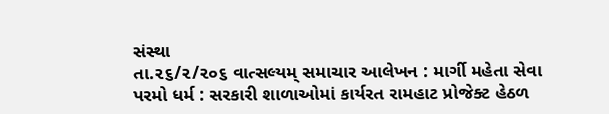સંસ્થા
તા.૨૬/૨/૨૦૬ વાત્સલ્યમ્ સમાચાર આલેખન : માર્ગી મહેતા સેવા પરમો ધર્મ : સરકારી શાળાઓમાં કાર્યરત રામહાટ પ્રોજેક્ટ હેઠળ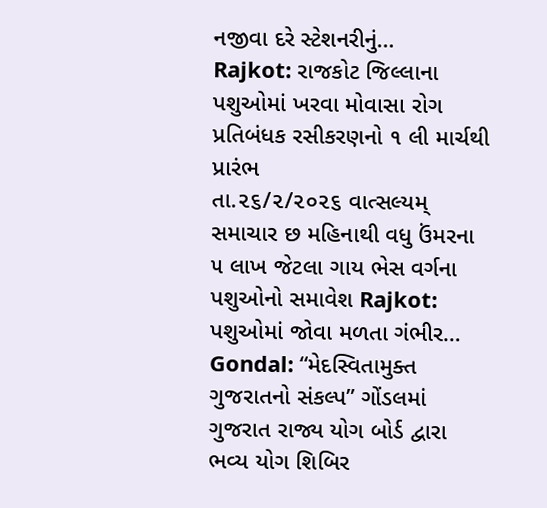નજીવા દરે સ્ટેશનરીનું…
Rajkot: રાજકોટ જિલ્લાના પશુઓમાં ખરવા મોવાસા રોગ પ્રતિબંધક રસીકરણનો ૧ લી માર્ચથી પ્રારંભ
તા.૨૬/૨/૨૦૨૬ વાત્સલ્યમ્ સમાચાર છ મહિનાથી વધુ ઉંમરના ૫ લાખ જેટલા ગાય ભેસ વર્ગના પશુઓનો સમાવેશ Rajkot: પશુઓમાં જોવા મળતા ગંભીર…
Gondal: “મેદસ્વિતામુક્ત ગુજરાતનો સંકલ્પ” ગોંડલમાં ગુજરાત રાજ્ય યોગ બોર્ડ દ્વારા ભવ્ય યોગ શિબિર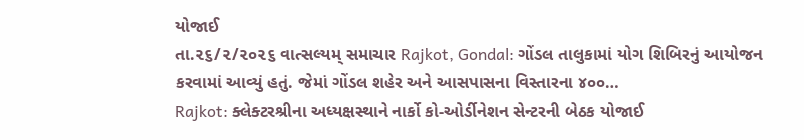યોજાઈ
તા.૨૬/૨/૨૦૨૬ વાત્સલ્યમ્ સમાચાર Rajkot, Gondal: ગોંડલ તાલુકામાં યોગ શિબિરનું આયોજન કરવામાં આવ્યું હતું. જેમાં ગોંડલ શહેર અને આસપાસના વિસ્તારના ૪૦૦…
Rajkot: ક્લેક્ટરશ્રીના અધ્યક્ષસ્થાને નાર્કો કો-ઓર્ડીનેશન સેન્ટરની બેઠક યોજાઈ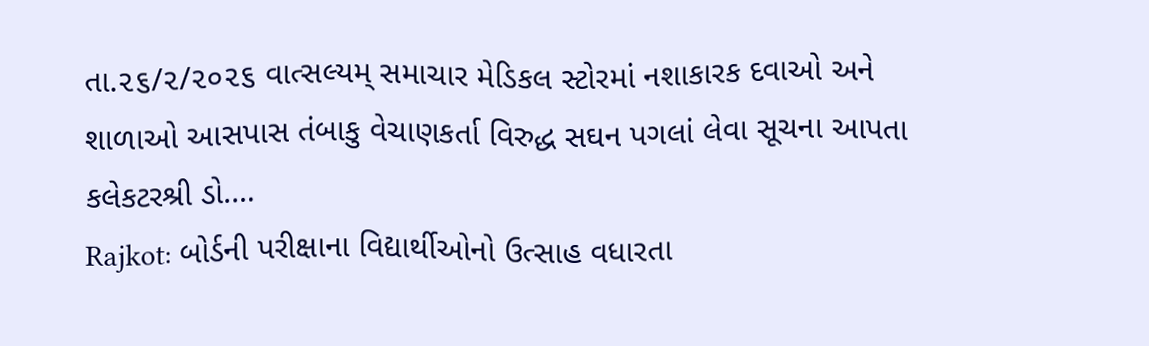તા.૨૬/૨/૨૦૨૬ વાત્સલ્યમ્ સમાચાર મેડિકલ સ્ટોરમાં નશાકારક દવાઓ અને શાળાઓ આસપાસ તંબાકુ વેચાણકર્તા વિરુદ્ધ સઘન પગલાં લેવા સૂચના આપતા કલેકટરશ્રી ડો.…
Rajkot: બોર્ડની પરીક્ષાના વિદ્યાર્થીઓનો ઉત્સાહ વધારતા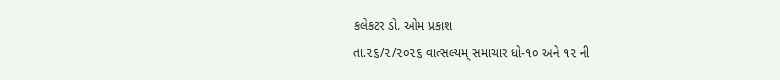કલેકટર ડો. ઓમ પ્રકાશ
તા.૨૬/૨/૨૦૨૬ વાત્સલ્યમ્ સમાચાર ધો-૧૦ અને ૧૨ ની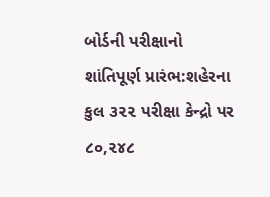બોર્ડની પરીક્ષાનો શાંતિપૂર્ણ પ્રારંભ:શહેરના કુલ ૩૨૨ પરીક્ષા કેન્દ્રો પર ૮૦,૨૪૮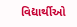વિદ્યાર્થીઓ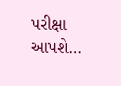પરીક્ષા આપશે…